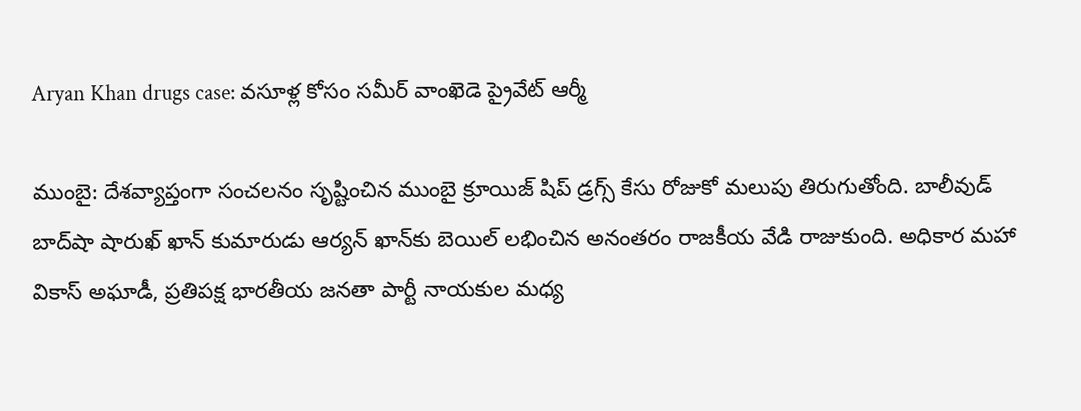Aryan Khan drugs case: వసూళ్ల కోసం సమీర్ వాంఖెడె ప్రైవేట్ ఆర్మీ

ముంబై: దేశవ్యాప్తంగా సంచలనం సృష్టించిన ముంబై క్రూయిజ్ షిప్ డ్రగ్స్ కేసు రోజుకో మలుపు తిరుగుతోంది. బాలీవుడ్ బాద్‌షా షారుఖ్ ఖాన్ కుమారుడు ఆర్యన్ ఖాన్‌కు బెయిల్ లభించిన అనంతరం రాజకీయ వేడి రాజుకుంది. అధికార మహా వికాస్ అఘాడీ, ప్రతిపక్ష భారతీయ జనతా పార్టీ నాయకుల మధ్య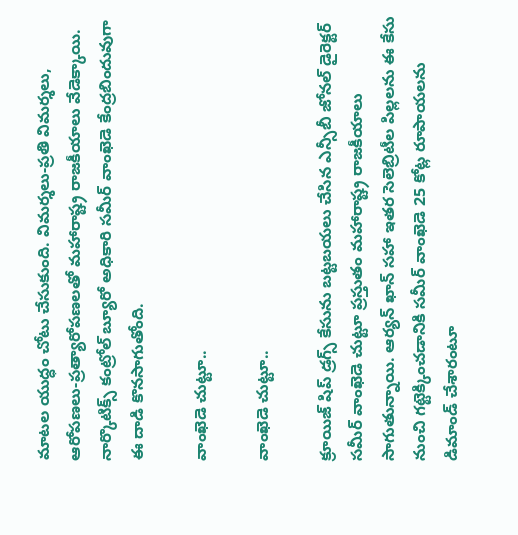మాటల యుద్ధం చోటు చేసుకుంది. విమర్శలు-ప్రతి విమర్శలు, ఆరోపణలు-ప్రత్యారోపణలతో మహారాష్ట్ర రాజకీయాలు వేడెక్కాయి. నార్కొటిక్స్ కంట్రోల్ బ్యూరో అధికారి సమీర్ వాంఖెడె కేంద్రబిందువుగా ఈ దాడి కొనసాగుతోంది.

వాంఖెడె చుట్టూ..

వాంఖెడె చుట్టూ..

క్రూయిజ్ షిప్‌ డ్రగ్స్ కేసును బట్టబయలు చేసిన ఎన్సీబీ జోనల్ డైరెక్టర్ సమీర్ వాంఖెడె చుట్టూ ప్రస్తుతం మహారాష్ట్ర రాజకీయాలు సాగుతున్నాయి. ఆర్యన్ ఖాన్ సహా ఇతర సెలెబ్రిటీల పిల్లలను ఈ కేసు నుంచి గట్టెక్కించడానికి సమీర్ వాంఖెడె 25 కోట్ల రూపాయలను డిమాండ్ చేశారంటూ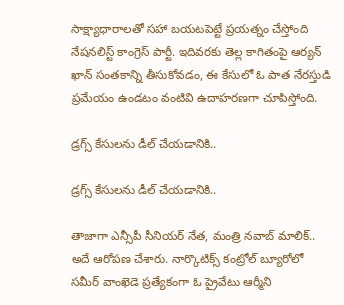సాక్ష్యాధారాలతో సహా బయటపెట్టే ప్రయత్నం చేస్తోంది నేషనలిస్ట్ కాంగ్రెస్ పార్టీ. ఇదివరకు తెల్ల కాగితంపై ఆర్యన్ ఖాన్ సంతకాన్ని తీసుకోవడం, ఈ కేసులో ఓ పాత నేరస్తుడి ప్రమేయం ఉండటం వంటివి ఉదాహరణగా చూపిస్తోంది.

డ్రగ్స్ కేసులను డీల్ చేయడానికి..

డ్రగ్స్ కేసులను డీల్ చేయడానికి..

తాజాగా ఎన్సీపీ సీనియర్ నేత, మంత్రి నవాబ్ మాలిక్.. అదే ఆరోపణ చేశారు. నార్కొటిక్స్ కంట్రోల్ బ్యూరోలో సమీర్ వాంఖెడె ప్రత్యేకంగా ఓ ప్రైవేటు ఆర్మీని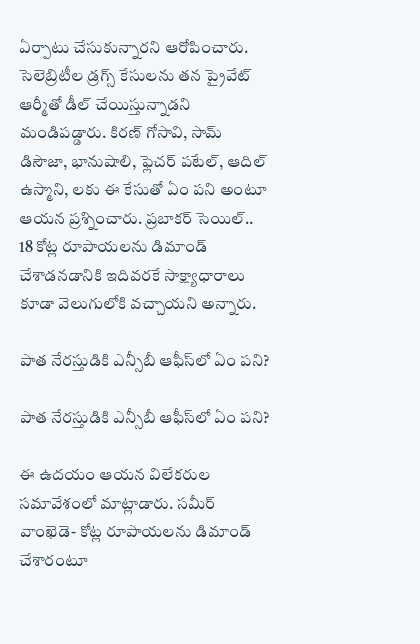ఏర్పాటు చేసుకున్నారని ఆరోపించారు. సెలెబ్రిటీల డ్రగ్స్ కేసులను తన ప్రైవేట్ ఆర్మీతో డీల్ చేయిస్తున్నాడని మండిపడ్డారు. కిరణ్ గోసావి, సామ్ డిసౌజా, భానుషాలి, ఫ్లెచర్ పటేల్, ఆదిల్ ఉస్మాని, లకు ఈ కేసుతో ఏం పని అంటూ ఆయన ప్రశ్నించారు. ప్రబాకర్ సెయిల్.. 18 కోట్ల రూపాయలను డిమాండ్ చేశాడనడానికి ఇదివరకే సాక్ష్యాధారాలు కూడా వెలుగులోకి వచ్చాయని అన్నారు.

పాత నేరస్తుడికి ఎన్సీబీ ఆఫీస్‌లో ఏం పని?

పాత నేరస్తుడికి ఎన్సీబీ ఆఫీస్‌లో ఏం పని?

ఈ ఉదయం ఆయన విలేకరుల సమావేశంలో మాట్లాడారు. సమీర్ వాంఖెడె- కోట్ల రూపాయలను డిమాండ్ చేశారంటూ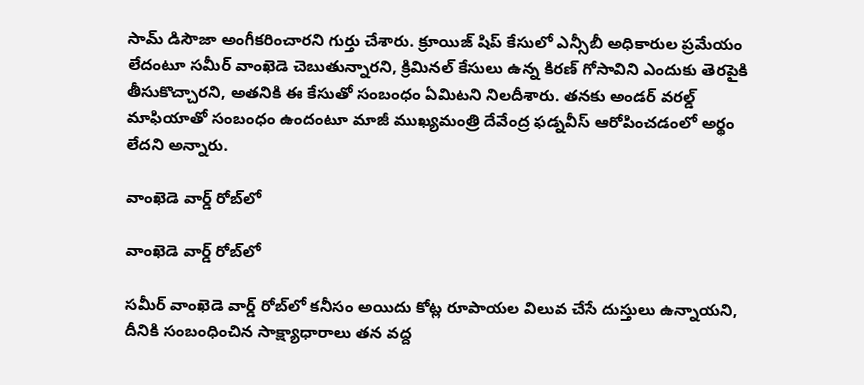సామ్ డిసౌజా అంగీకరించారని గుర్తు చేశారు. క్రూయిజ్ షిప్ కేసులో ఎన్సీబీ అధికారుల ప్రమేయం లేదంటూ సమీర్ వాంఖెడె చెబుతున్నారని, క్రిమినల్ కేసులు ఉన్న కిరణ్ గోసావిని ఎందుకు తెరపైకి తీసుకొచ్చారని, అతనికి ఈ కేసుతో సంబంధం ఏమిటని నిలదీశారు. తనకు అండర్ వరల్డ్ మాఫియాతో సంబంధం ఉందంటూ మాజీ ముఖ్యమంత్రి దేవేంద్ర ఫడ్నవీస్ ఆరోపించడంలో అర్థం లేదని అన్నారు.

వాంఖెడె వార్డ్ రోబ్‌లో

వాంఖెడె వార్డ్ రోబ్‌లో

సమీర్ వాంఖెడె వార్డ్ రోబ్‌లో కనీసం అయిదు కోట్ల రూపాయల విలువ చేసే దుస్తులు ఉన్నాయని, దీనికి సంబంధించిన సాక్ష్యాధారాలు తన వద్ద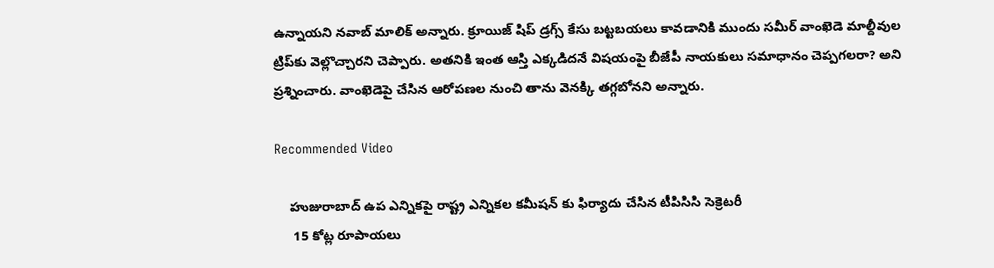ఉన్నాయని నవాబ్ మాలిక్ అన్నారు. క్రూయిజ్ షిప్ డ్రగ్స్ కేసు బట్టబయలు కావడానికి ముందు సమీర్ వాంఖెడె మాల్దీవుల ట్రిప్‌కు వెల్లొచ్చారని చెప్పారు. అతనికి ఇంత ఆస్తి ఎక్కడిదనే విషయంపై బీజేపీ నాయకులు సమాధానం చెప్పగలరా? అని ప్రశ్నించారు. వాంఖెడెపై చేసిన ఆరోపణల నుంచి తాను వెనక్కి తగ్గబోనని అన్నారు.

Recommended Video

    హుజురాబాద్ ఉప ఎన్నికపై రాష్ట్ర ఎన్నికల కమీషన్ కు ఫిర్యాదు చేసిన టీపిసిసి సెక్రెటరీ
     15 కోట్ల రూపాయలు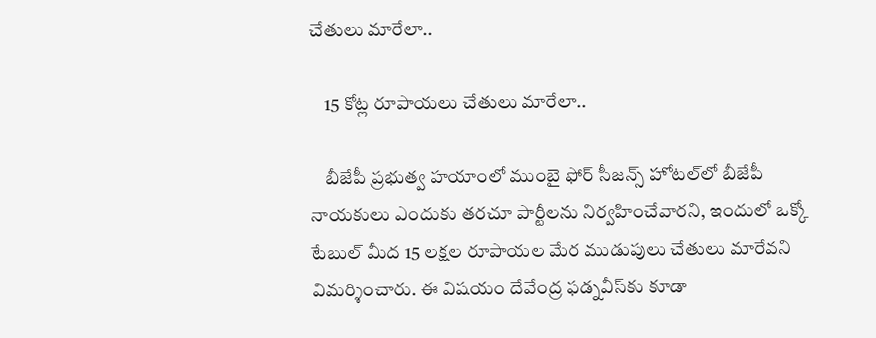చేతులు మారేలా..

    15 కోట్ల రూపాయలు చేతులు మారేలా..

    బీజేపీ ప్రభుత్వ హయాంలో ముంబై ఫోర్ సీజన్స్ హోటల్‌లో బీజేపీ నాయకులు ఎందుకు తరచూ పార్టీలను నిర్వహించేవారని, ఇందులో ఒక్కో టేబుల్ మీద 15 లక్షల రూపాయల మేర ముడుపులు చేతులు మారేవని విమర్శించారు. ఈ విషయం దేవేంద్ర ఫడ్నవీస్‌కు కూడా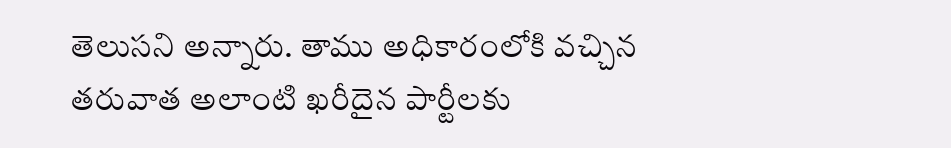తెలుసని అన్నారు. తాము అధికారంలోకి వచ్చిన తరువాత అలాంటి ఖరీదైన పార్టీలకు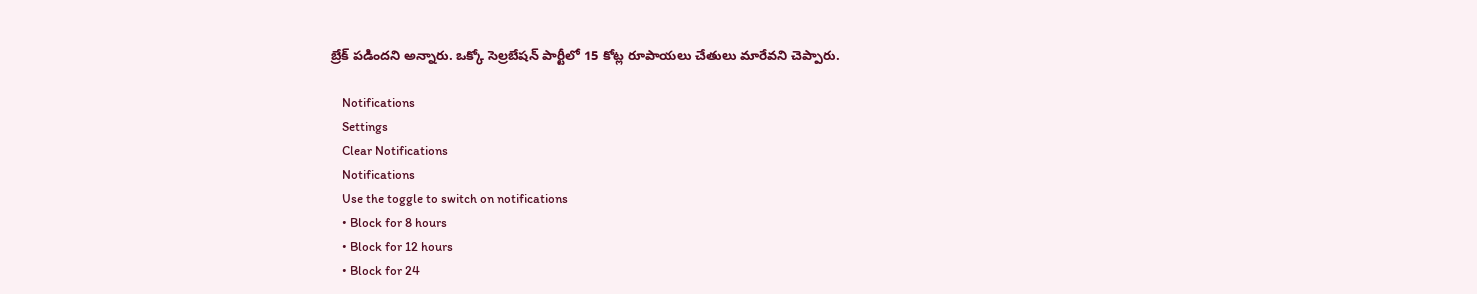బ్రేక్ పడిందని అన్నారు. ఒక్కో సెల్రబేషన్ పార్టీలో 15 కోట్ల రూపాయలు చేతులు మారేవని చెప్పారు.

    Notifications
    Settings
    Clear Notifications
    Notifications
    Use the toggle to switch on notifications
    • Block for 8 hours
    • Block for 12 hours
    • Block for 24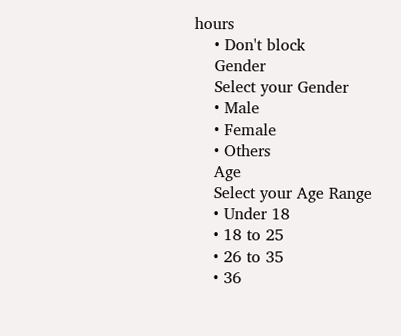hours
    • Don't block
    Gender
    Select your Gender
    • Male
    • Female
    • Others
    Age
    Select your Age Range
    • Under 18
    • 18 to 25
    • 26 to 35
    • 36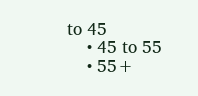to 45
    • 45 to 55
    • 55+